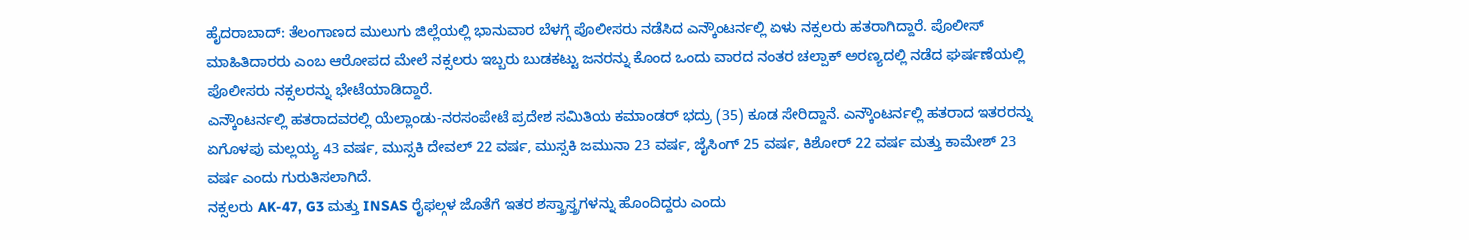ಹೈದರಾಬಾದ್: ತೆಲಂಗಾಣದ ಮುಲುಗು ಜಿಲ್ಲೆಯಲ್ಲಿ ಭಾನುವಾರ ಬೆಳಗ್ಗೆ ಪೊಲೀಸರು ನಡೆಸಿದ ಎನ್ಕೌಂಟರ್ನಲ್ಲಿ ಏಳು ನಕ್ಸಲರು ಹತರಾಗಿದ್ದಾರೆ. ಪೊಲೀಸ್ ಮಾಹಿತಿದಾರರು ಎಂಬ ಆರೋಪದ ಮೇಲೆ ನಕ್ಸಲರು ಇಬ್ಬರು ಬುಡಕಟ್ಟು ಜನರನ್ನು ಕೊಂದ ಒಂದು ವಾರದ ನಂತರ ಚಲ್ಪಾಕ್ ಅರಣ್ಯದಲ್ಲಿ ನಡೆದ ಘರ್ಷಣೆಯಲ್ಲಿ ಪೊಲೀಸರು ನಕ್ಸಲರನ್ನು ಭೇಟೆಯಾಡಿದ್ದಾರೆ.
ಎನ್ಕೌಂಟರ್ನಲ್ಲಿ ಹತರಾದವರಲ್ಲಿ ಯೆಲ್ಲಾಂಡು-ನರಸಂಪೇಟೆ ಪ್ರದೇಶ ಸಮಿತಿಯ ಕಮಾಂಡರ್ ಭದ್ರು (35) ಕೂಡ ಸೇರಿದ್ದಾನೆ. ಎನ್ಕೌಂಟರ್ನಲ್ಲಿ ಹತರಾದ ಇತರರನ್ನು ಏಗೊಳಪು ಮಲ್ಲಯ್ಯ 43 ವರ್ಷ, ಮುಸ್ಸಕಿ ದೇವಲ್ 22 ವರ್ಷ, ಮುಸ್ಸಕಿ ಜಮುನಾ 23 ವರ್ಷ, ಜೈಸಿಂಗ್ 25 ವರ್ಷ, ಕಿಶೋರ್ 22 ವರ್ಷ ಮತ್ತು ಕಾಮೇಶ್ 23 ವರ್ಷ ಎಂದು ಗುರುತಿಸಲಾಗಿದೆ.
ನಕ್ಸಲರು AK-47, G3 ಮತ್ತು INSAS ರೈಫಲ್ಗಳ ಜೊತೆಗೆ ಇತರ ಶಸ್ತ್ರಾಸ್ತ್ರಗಳನ್ನು ಹೊಂದಿದ್ದರು ಎಂದು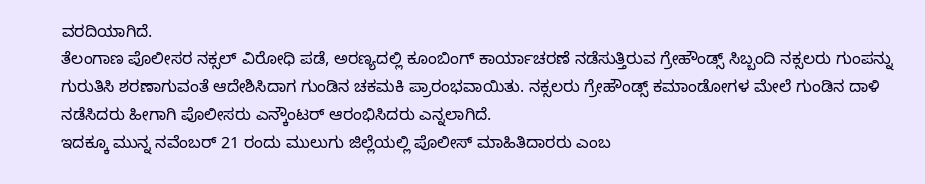ವರದಿಯಾಗಿದೆ.
ತೆಲಂಗಾಣ ಪೊಲೀಸರ ನಕ್ಸಲ್ ವಿರೋಧಿ ಪಡೆ, ಅರಣ್ಯದಲ್ಲಿ ಕೂಂಬಿಂಗ್ ಕಾರ್ಯಾಚರಣೆ ನಡೆಸುತ್ತಿರುವ ಗ್ರೇಹೌಂಡ್ಸ್ ಸಿಬ್ಬಂದಿ ನಕ್ಸಲರು ಗುಂಪನ್ನು ಗುರುತಿಸಿ ಶರಣಾಗುವಂತೆ ಆದೇಶಿಸಿದಾಗ ಗುಂಡಿನ ಚಕಮಕಿ ಪ್ರಾರಂಭವಾಯಿತು. ನಕ್ಸಲರು ಗ್ರೇಹೌಂಡ್ಸ್ ಕಮಾಂಡೋಗಳ ಮೇಲೆ ಗುಂಡಿನ ದಾಳಿ ನಡೆಸಿದರು ಹೀಗಾಗಿ ಪೊಲೀಸರು ಎನ್ಕೌಂಟರ್ ಆರಂಭಿಸಿದರು ಎನ್ನಲಾಗಿದೆ.
ಇದಕ್ಕೂ ಮುನ್ನ ನವೆಂಬರ್ 21 ರಂದು ಮುಲುಗು ಜಿಲ್ಲೆಯಲ್ಲಿ ಪೊಲೀಸ್ ಮಾಹಿತಿದಾರರು ಎಂಬ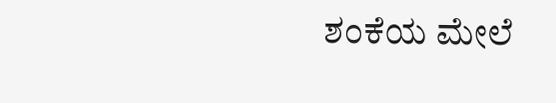ಶಂಕೆಯ ಮೇಲೆ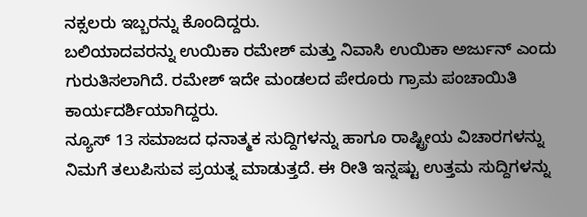ನಕ್ಸಲರು ಇಬ್ಬರನ್ನು ಕೊಂದಿದ್ದರು.
ಬಲಿಯಾದವರನ್ನು ಉಯಿಕಾ ರಮೇಶ್ ಮತ್ತು ನಿವಾಸಿ ಉಯಿಕಾ ಅರ್ಜುನ್ ಎಂದು ಗುರುತಿಸಲಾಗಿದೆ. ರಮೇಶ್ ಇದೇ ಮಂಡಲದ ಪೇರೂರು ಗ್ರಾಮ ಪಂಚಾಯಿತಿ ಕಾರ್ಯದರ್ಶಿಯಾಗಿದ್ದರು.
ನ್ಯೂಸ್ 13 ಸಮಾಜದ ಧನಾತ್ಮಕ ಸುದ್ದಿಗಳನ್ನು ಹಾಗೂ ರಾಷ್ಟ್ರೀಯ ವಿಚಾರಗಳನ್ನು ನಿಮಗೆ ತಲುಪಿಸುವ ಪ್ರಯತ್ನ ಮಾಡುತ್ತದೆ. ಈ ರೀತಿ ಇನ್ನಷ್ಟು ಉತ್ತಮ ಸುದ್ದಿಗಳನ್ನು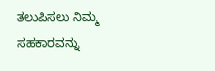ತಲುಪಿಸಲು ನಿಮ್ಮ ಸಹಕಾರವನ್ನು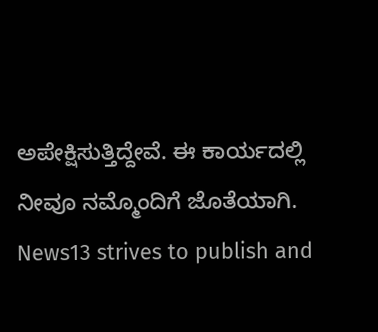ಅಪೇಕ್ಷಿಸುತ್ತಿದ್ದೇವೆ. ಈ ಕಾರ್ಯದಲ್ಲಿ ನೀವೂ ನಮ್ಮೊಂದಿಗೆ ಜೊತೆಯಾಗಿ.
News13 strives to publish and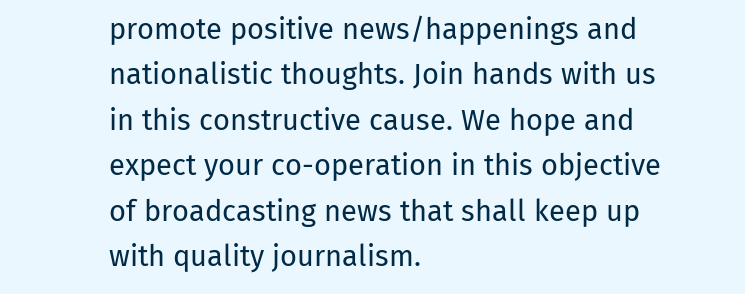promote positive news/happenings and nationalistic thoughts. Join hands with us in this constructive cause. We hope and expect your co-operation in this objective of broadcasting news that shall keep up with quality journalism.